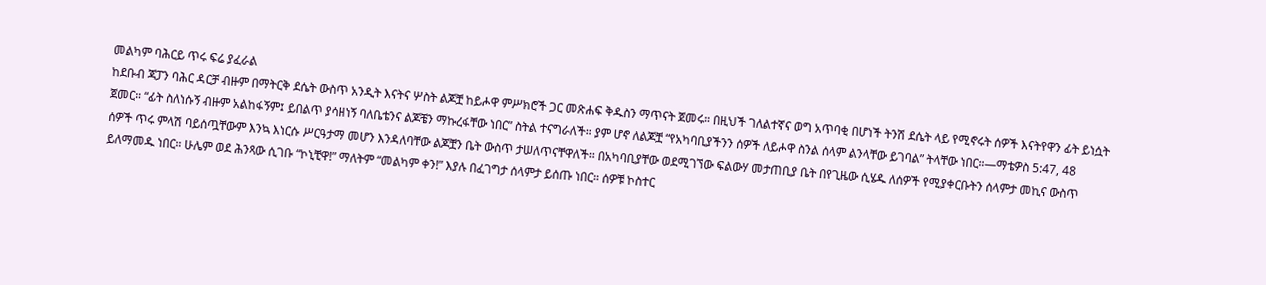መልካም ባሕርይ ጥሩ ፍሬ ያፈራል
ከደቡብ ጃፓን ባሕር ዳርቻ ብዙም በማትርቅ ደሴት ውስጥ አንዲት እናትና ሦስት ልጆቿ ከይሖዋ ምሥክሮች ጋር መጽሐፍ ቅዱስን ማጥናት ጀመሩ። በዚህች ገለልተኛና ወግ አጥባቂ በሆነች ትንሽ ደሴት ላይ የሚኖሩት ሰዎች እናትየዋን ፊት ይነሷት ጀመር። “ፊት ስለነሱኝ ብዙም አልከፋኝም፤ ይበልጥ ያሳዘነኝ ባለቤቴንና ልጆቼን ማኩረፋቸው ነበር” ስትል ተናግራለች። ያም ሆኖ ለልጆቿ “የአካባቢያችንን ሰዎች ለይሖዋ ስንል ሰላም ልንላቸው ይገባል” ትላቸው ነበር።—ማቴዎስ 5:47, 48
ሰዎች ጥሩ ምላሽ ባይሰጧቸውም እንኳ እነርሱ ሥርዓታማ መሆን እንዳለባቸው ልጆቿን ቤት ውስጥ ታሠለጥናቸዋለች። በአካባቢያቸው ወደሚገኘው ፍልውሃ መታጠቢያ ቤት በየጊዜው ሲሄዱ ለሰዎች የሚያቀርቡትን ሰላምታ መኪና ውስጥ ይለማመዱ ነበር። ሁሌም ወደ ሕንጻው ሲገቡ “ኮኒቺዋ!” ማለትም “መልካም ቀን!” እያሉ በፈገግታ ሰላምታ ይሰጡ ነበር። ሰዎቹ ኮስተር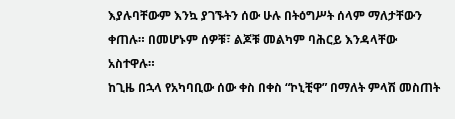እያሉባቸውም እንኳ ያገኙትን ሰው ሁሉ በትዕግሥት ሰላም ማለታቸውን ቀጠሉ። በመሆኑም ሰዎቹ፣ ልጆቹ መልካም ባሕርይ እንዳላቸው አስተዋሉ።
ከጊዜ በኋላ የአካባቢው ሰው ቀስ በቀስ “ኮኒቺዋ” በማለት ምላሽ መስጠት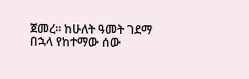ጀመረ። ከሁለት ዓመት ገደማ በኋላ የከተማው ሰው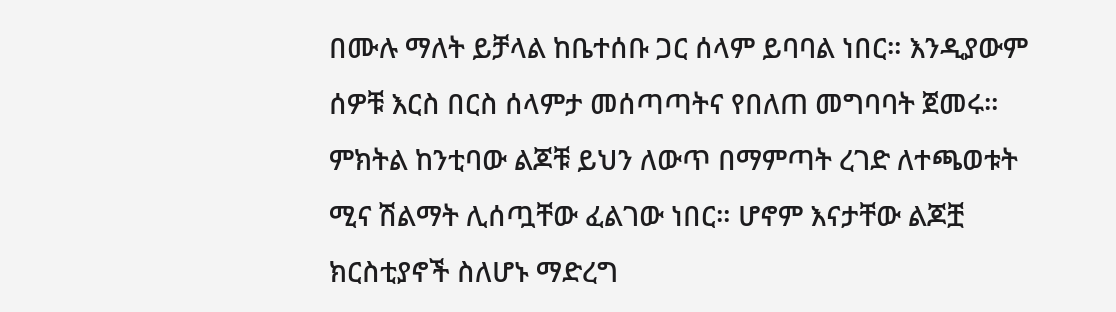በሙሉ ማለት ይቻላል ከቤተሰቡ ጋር ሰላም ይባባል ነበር። እንዲያውም ሰዎቹ እርስ በርስ ሰላምታ መሰጣጣትና የበለጠ መግባባት ጀመሩ። ምክትል ከንቲባው ልጆቹ ይህን ለውጥ በማምጣት ረገድ ለተጫወቱት ሚና ሽልማት ሊሰጧቸው ፈልገው ነበር። ሆኖም እናታቸው ልጆቿ ክርስቲያኖች ስለሆኑ ማድረግ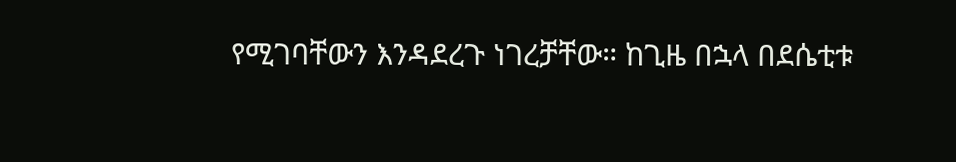የሚገባቸውን እንዳደረጉ ነገረቻቸው። ከጊዜ በኋላ በደሴቲቱ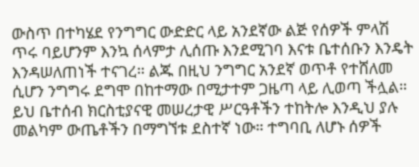ውስጥ በተካሄደ የንግግር ውድድር ላይ አንደኛው ልጅ የሰዎች ምላሽ ጥሩ ባይሆንም እንኳ ሰላምታ ሊሰጡ እንደሚገባ እናቱ ቤተሰቡን እንዴት እንዳሠለጠነች ተናገረ። ልጁ በዚህ ንግግር አንደኛ ወጥቶ የተሸለመ ሲሆን ንግግሩ ደግሞ በከተማው በሚታተም ጋዜጣ ላይ ሊወጣ ችሏል። ይህ ቤተሰብ ክርስቲያናዊ መሠረታዊ ሥርዓቶችን ተከትሎ እንዲህ ያሉ መልካም ውጤቶችን በማግኘቱ ደስተኛ ነው። ተግባቢ ለሆኑ ሰዎች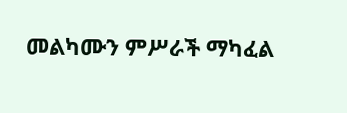መልካሙን ምሥራች ማካፈል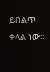ይበልጥ ቀላል ነው።